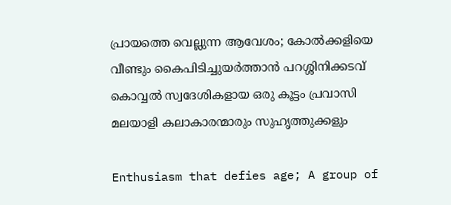പ്രായത്തെ വെല്ലുന്ന ആവേശം; കോൽക്കളിയെ വീണ്ടും കൈപിടിച്ചുയർത്താൻ പറശ്ശിനിക്കടവ് കൊവ്വൽ സ്വദേശികളായ ഒരു കൂട്ടം പ്രവാസി മലയാളി കലാകാരന്മാരും സുഹൃത്തുക്കളും

Enthusiasm that defies age; A group of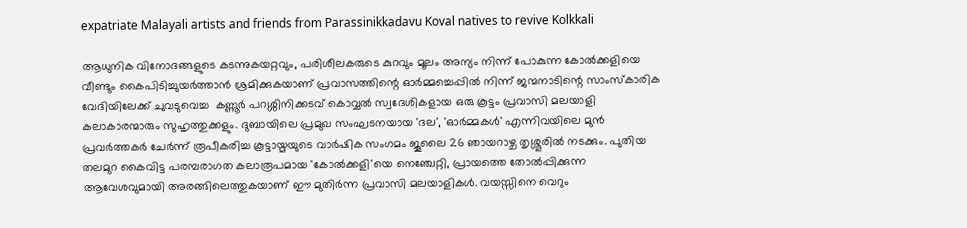expatriate Malayali artists and friends from Parassinikkadavu Koval natives to revive Kolkkali

ആധുനിക വിനോദങ്ങളുടെ കടന്നുകയറ്റവും, പരിശീലകരുടെ കുറവും മൂലം അന്യം നിന്ന് പോകുന്ന കോൽക്കളിയെ വീണ്ടും കൈപിടിച്ചുയർത്താൻ ശ്രമിക്കുകയാണ് പ്രവാസത്തിന്റെ ഓർമ്മച്ചെപ്പിൽ നിന്ന് ജന്മനാടിന്റെ സാംസ്കാരിക വേദിയിലേക്ക് ചുവടുവെച്ച  കണ്ണൂർ പറശ്ശിനിക്കടവ് കൊവ്വൽ സ്വദേശികളായ ഒരു കൂട്ടം പ്രവാസി മലയാളി കലാകാരന്മാരും സുഹൃത്തുക്കളും. ദുബായിലെ പ്രമുഖ സംഘടനയായ 'ദല', 'ഓർമ്മകൾ' എന്നിവയിലെ മുൻ പ്രവർത്തകർ ചേർന്ന് രൂപീകരിച്ച കൂട്ടായ്മയുടെ വാർഷിക സംഗമം ജൂലൈ 26 ഞായറാഴ്ച തൃശ്ശൂരിൽ നടക്കും. പുതിയ തലമുറ കൈവിട്ട പരമ്പരാഗത കലാരൂപമായ 'കോൽക്കളി'യെ നെഞ്ചേറ്റി, പ്രായത്തെ തോൽപ്പിക്കുന്ന ആവേശവുമായി അരങ്ങിലെത്തുകയാണ് ഈ മുതിർന്ന പ്രവാസി മലയാളികൾ. വയസ്സിനെ വെറും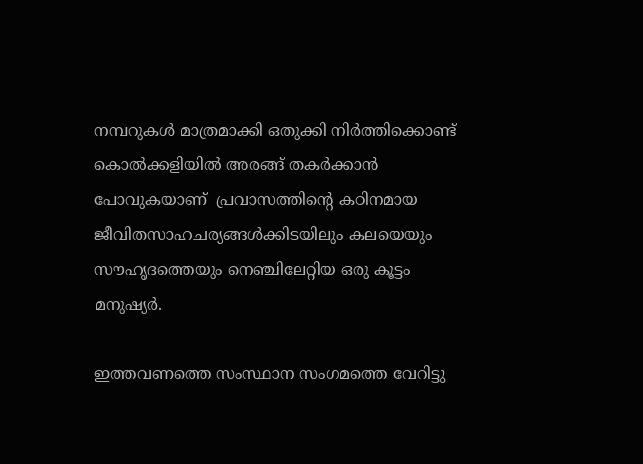നമ്പറുകൾ മാത്രമാക്കി ഒതുക്കി നിർത്തിക്കൊണ്ട് കൊൽക്കളിയിൽ അരങ്ങ് തകർക്കാൻ പോവുകയാണ്  പ്രവാസത്തിന്റെ കഠിനമായ ജീവിതസാഹചര്യങ്ങൾക്കിടയിലും കലയെയും സൗഹൃദത്തെയും നെഞ്ചിലേറ്റിയ ഒരു കൂട്ടം മനുഷ്യർ.

ഇത്തവണത്തെ സംസ്ഥാന സംഗമത്തെ വേറിട്ടു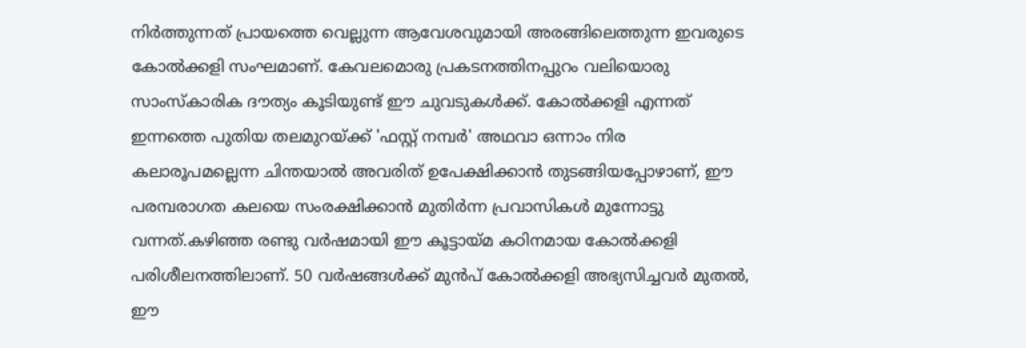നിർത്തുന്നത് പ്രായത്തെ വെല്ലുന്ന ആവേശവുമായി അരങ്ങിലെത്തുന്ന ഇവരുടെ കോൽക്കളി സംഘമാണ്. കേവലമൊരു പ്രകടനത്തിനപ്പുറം വലിയൊരു സാംസ്കാരിക ദൗത്യം കൂടിയുണ്ട് ഈ ചുവടുകൾക്ക്. കോൽക്കളി എന്നത് ഇന്നത്തെ പുതിയ തലമുറയ്ക്ക് 'ഫസ്റ്റ് നമ്പർ' അഥവാ ഒന്നാം നിര കലാരൂപമല്ലെന്ന ചിന്തയാൽ അവരിത് ഉപേക്ഷിക്കാൻ തുടങ്ങിയപ്പോഴാണ്, ഈ പരമ്പരാഗത കലയെ സംരക്ഷിക്കാൻ മുതിർന്ന പ്രവാസികൾ മുന്നോട്ടു വന്നത്.കഴിഞ്ഞ രണ്ടു വർഷമായി ഈ കൂട്ടായ്മ കഠിനമായ കോൽക്കളി പരിശീലനത്തിലാണ്. 50 വർഷങ്ങൾക്ക് മുൻപ് കോൽക്കളി അഭ്യസിച്ചവർ മുതൽ, ഈ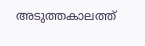അടുത്തകാലത്ത്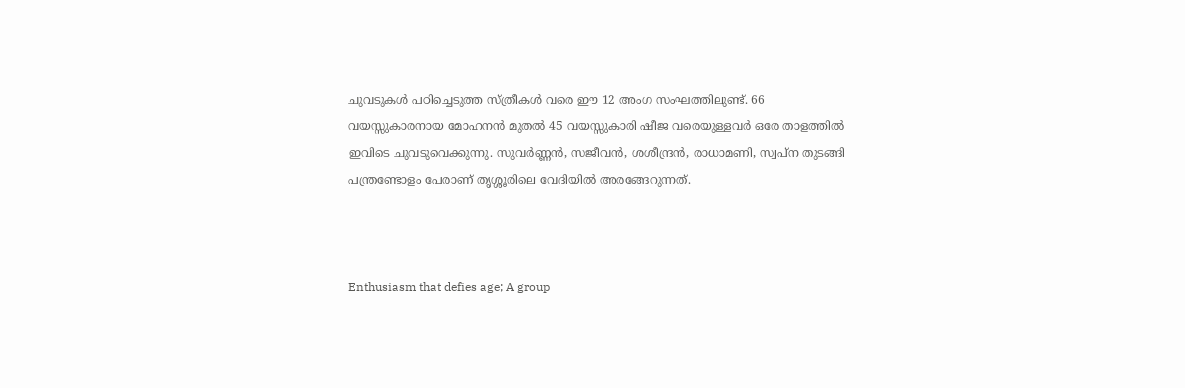ചുവടുകൾ പഠിച്ചെടുത്ത സ്ത്രീകൾ വരെ ഈ 12 അംഗ സംഘത്തിലുണ്ട്. 66 വയസ്സുകാരനായ മോഹനൻ മുതൽ 45 വയസ്സുകാരി ഷീജ വരെയുള്ളവർ ഒരേ താളത്തിൽ ഇവിടെ ചുവടുവെക്കുന്നു. സുവർണ്ണൻ, സജീവൻ, ശശീന്ദ്രൻ, രാധാമണി, സ്വപ്ന തുടങ്ങി പന്ത്രണ്ടോളം പേരാണ് തൃശ്ശൂരിലെ വേദിയിൽ അരങ്ങേറുന്നത്.



Enthusiasm that defies age; A group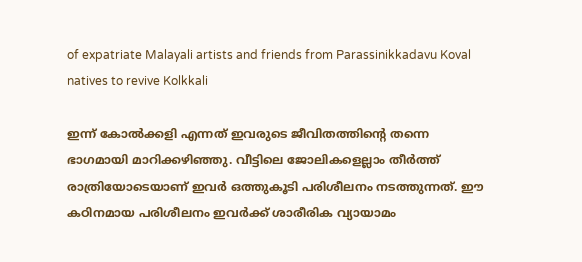of expatriate Malayali artists and friends from Parassinikkadavu Koval natives to revive Kolkkali

ഇന്ന് കോൽക്കളി എന്നത് ഇവരുടെ ജീവിതത്തിന്റെ തന്നെ ഭാഗമായി മാറിക്കഴിഞ്ഞു. വീട്ടിലെ ജോലികളെല്ലാം തീർത്ത്  രാത്രിയോടെയാണ് ഇവർ ഒത്തുകൂടി പരിശീലനം നടത്തുന്നത്. ഈ കഠിനമായ പരിശീലനം ഇവർക്ക് ശാരീരിക വ്യായാമം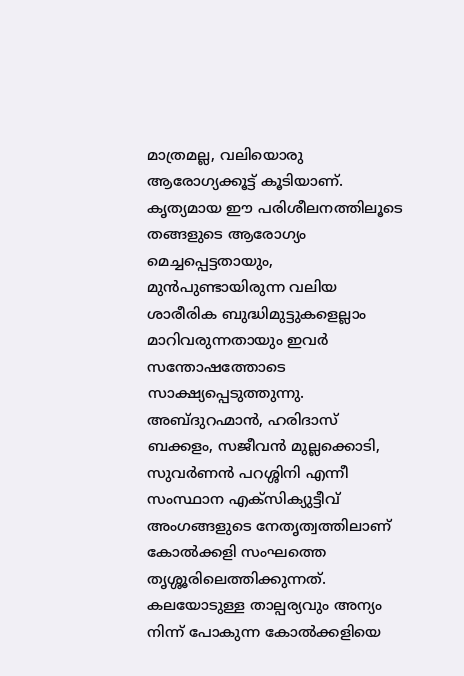മാത്രമല്ല, വലിയൊരു ആരോഗ്യക്കൂട്ട് കൂടിയാണ്. കൃത്യമായ ഈ പരിശീലനത്തിലൂടെ തങ്ങളുടെ ആരോഗ്യം മെച്ചപ്പെട്ടതായും, മുൻപുണ്ടായിരുന്ന വലിയ ശാരീരിക ബുദ്ധിമുട്ടുകളെല്ലാം മാറിവരുന്നതായും ഇവർ സന്തോഷത്തോടെ സാക്ഷ്യപ്പെടുത്തുന്നു. അബ്ദുറഹ്മാൻ, ഹരിദാസ് ബക്കളം, സജീവൻ മുല്ലക്കൊടി, സുവർണൻ പറശ്ശിനി എന്നീ സംസ്ഥാന എക്സിക്യുട്ടീവ് അംഗങ്ങളുടെ നേതൃത്വത്തിലാണ് കോൽക്കളി സംഘത്തെ തൃശ്ശൂരിലെത്തിക്കുന്നത്.
കലയോടുള്ള താല്പര്യവും അന്യം നിന്ന് പോകുന്ന കോൽക്കളിയെ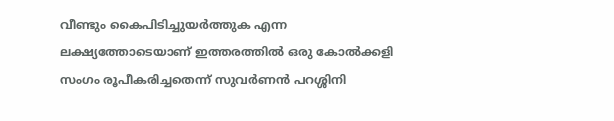വീണ്ടും കൈപിടിച്ചുയർത്തുക എന്ന ലക്ഷ്യത്തോടെയാണ് ഇത്തരത്തിൽ ഒരു കോൽക്കളി സംഗം രൂപീകരിച്ചതെന്ന് സുവർണൻ പറശ്ശിനി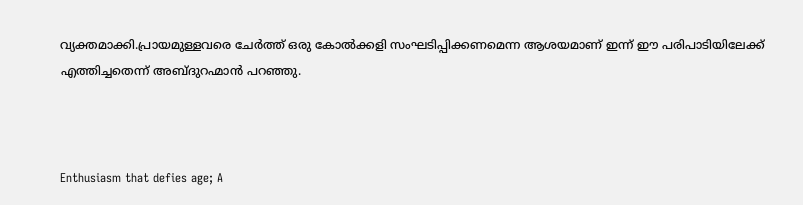വ്യക്തമാക്കി.പ്രായമുള്ളവരെ ചേർത്ത് ഒരു കോൽക്കളി സംഘടിപ്പിക്കണമെന്ന ആശയമാണ് ഇന്ന് ഈ പരിപാടിയിലേക്ക് എത്തിച്ചതെന്ന് അബ്ദുറഹ്മാൻ പറഞ്ഞു.



Enthusiasm that defies age; A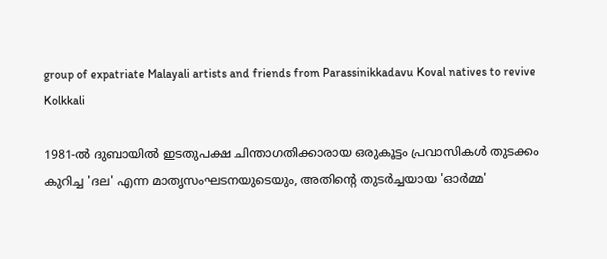group of expatriate Malayali artists and friends from Parassinikkadavu Koval natives to revive Kolkkali

1981-ൽ ദുബായിൽ ഇടതുപക്ഷ ചിന്താഗതിക്കാരായ ഒരുകൂട്ടം പ്രവാസികൾ തുടക്കം കുറിച്ച 'ദല' എന്ന മാതൃസംഘടനയുടെയും, അതിന്റെ തുടർച്ചയായ 'ഓർമ്മ'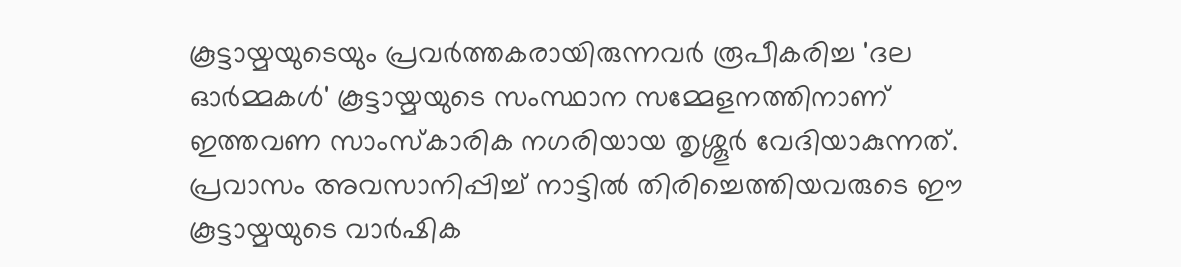കൂട്ടായ്മയുടെയും പ്രവർത്തകരായിരുന്നവർ രൂപീകരിച്ച 'ദല ഓർമ്മകൾ' കൂട്ടായ്മയുടെ സംസ്ഥാന സമ്മേളനത്തിനാണ് ഇത്തവണ സാംസ്കാരിക നഗരിയായ തൃശ്ശൂർ വേദിയാകുന്നത്. പ്രവാസം അവസാനിപ്പിച്ച് നാട്ടിൽ തിരിച്ചെത്തിയവരുടെ ഈ കൂട്ടായ്മയുടെ വാർഷിക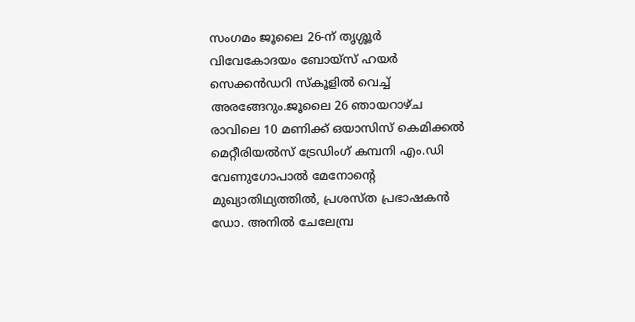സംഗമം ജൂലൈ 26-ന് തൃശ്ശൂർ വിവേകോദയം ബോയ്സ് ഹയർ സെക്കൻഡറി സ്കൂളിൽ വെച്ച് അരങ്ങേറും.ജൂലൈ 26 ഞായറാഴ്ച രാവിലെ 10 മണിക്ക് ഒയാസിസ് കെമിക്കൽ മെറ്റീരിയൽസ് ട്രേഡിംഗ് കമ്പനി എം.ഡി വേണുഗോപാൽ മേനോന്റെ മുഖ്യാതിഥ്യത്തിൽ, പ്രശസ്ത പ്രഭാഷകൻ ഡോ. അനിൽ ചേലേമ്പ്ര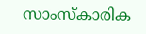സാംസ്കാരിക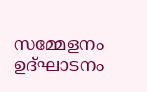സമ്മേളനം ഉദ്ഘാടനം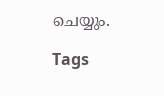ചെയ്യും.

Tags